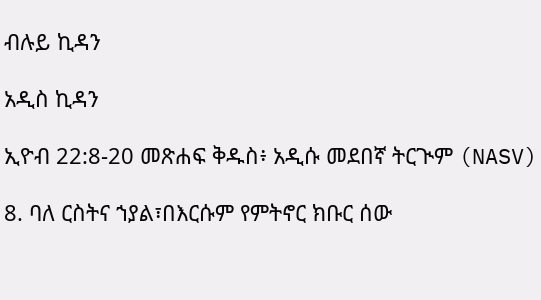ብሉይ ኪዳን

አዲስ ኪዳን

ኢዮብ 22:8-20 መጽሐፍ ቅዱስ፥ አዲሱ መደበኛ ትርጒም (NASV)

8. ባለ ርስትና ኀያል፣በእርሱም የምትኖር ክቡር ሰው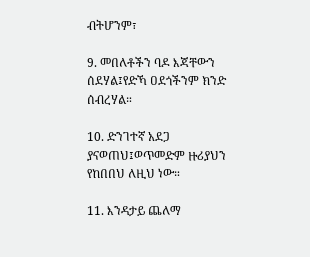ብትሆንም፣

9. መበለቶችን ባዶ እጃቸውን ሰደሃል፤የድኻ ዐደጎችንም ክንድ ሰብረሃል።

10. ድንገተኛ አደጋ ያናወጠህ፤ወጥመድም ዙሪያህን የከበበህ ለዚህ ነው።

11. እንዳታይ ጨለማ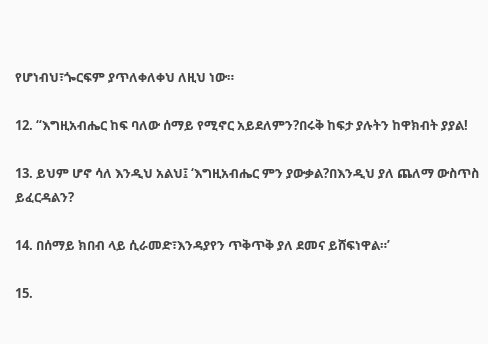የሆነብህ፣ጐርፍም ያጥለቀለቀህ ለዚህ ነው።

12. “እግዚአብሔር ከፍ ባለው ሰማይ የሚኖር አይደለምን?በሩቅ ከፍታ ያሉትን ከዋክብት ያያል!

13. ይህም ሆኖ ሳለ እንዲህ አልህ፤ ‘እግዚአብሔር ምን ያውቃል?በእንዲህ ያለ ጨለማ ውስጥስ ይፈርዳልን?

14. በሰማይ ክበብ ላይ ሲራመድ፣እንዳያየን ጥቅጥቅ ያለ ደመና ይሸፍነዋል።’

15.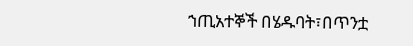ኀጢአተኞች በሄዱባት፣በጥንቷ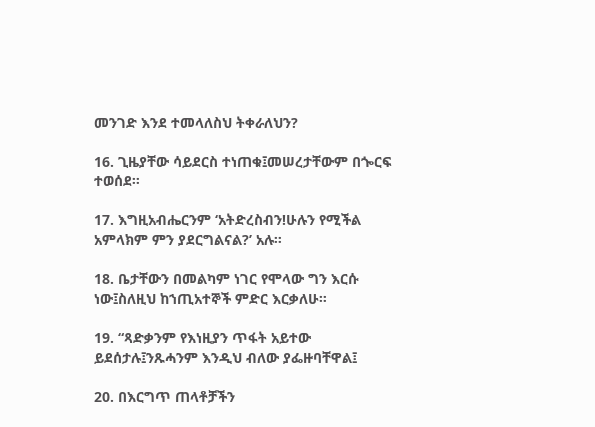መንገድ እንደ ተመላለስህ ትቀራለህን?

16. ጊዜያቸው ሳይደርስ ተነጠቁ፤መሠረታቸውም በጐርፍ ተወሰደ።

17. እግዚአብሔርንም ‘አትድረስብን!ሁሉን የሚችል አምላክም ምን ያደርግልናል?’ አሉ።

18. ቤታቸውን በመልካም ነገር የሞላው ግን እርሱ ነው፤ስለዚህ ከኀጢአተኞች ምድር እርቃለሁ።

19. “ጻድቃንም የእነዚያን ጥፋት አይተው ይደሰታሉ፤ንጹሓንም እንዲህ ብለው ያፌዙባቸዋል፤

20. በእርግጥ ጠላቶቻችን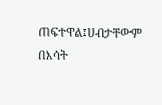ጠፍተዋል፤ሀብታቸውም በእሳት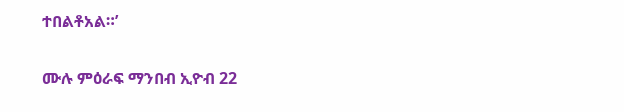ተበልቶአል።’

ሙሉ ምዕራፍ ማንበብ ኢዮብ 22